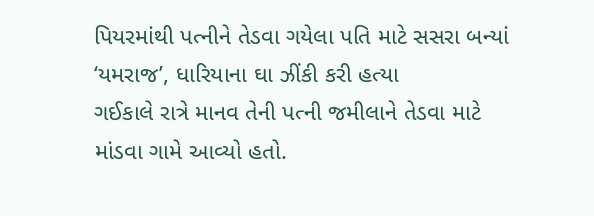પિયરમાંથી પત્નીને તેડવા ગયેલા પતિ માટે સસરા બન્યાં ‘યમરાજ’, ધારિયાના ઘા ઝીંકી કરી હત્યા
ગઈકાલે રાત્રે માનવ તેની પત્ની જમીલાને તેડવા માટે માંડવા ગામે આવ્યો હતો.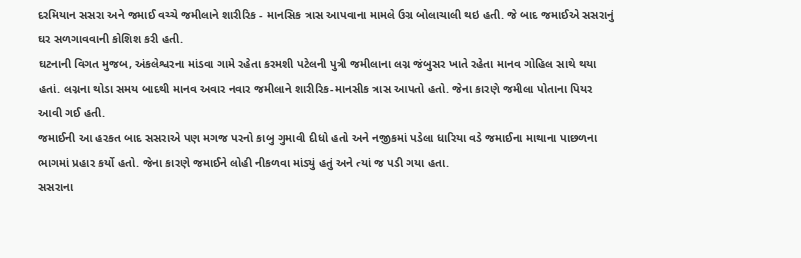દરમિયાન સસરા અને જમાઈ વચ્ચે જમીલાને શારીરિક - માનસિક ત્રાસ આપવાના મામલે ઉગ્ર બોલાચાલી થઇ હતી. જે બાદ જમાઈએ સસરાનું ઘર સળગાવવાની કોશિશ કરી હતી.
ઘટનાની વિગત મુજબ, અંકલેશ્વરના માંડવા ગામે રહેતા કરમશી પટેલની પુત્રી જમીલાના લગ્ન જંબુસર ખાતે રહેતા માનવ ગોહિલ સાથે થયા હતાં. લગ્નના થોડા સમય બાદથી માનવ અવાર નવાર જમીલાને શારીરિક-માનસીક ત્રાસ આપતો હતો. જેના કારણે જમીલા પોતાના પિયર આવી ગઈ હતી.
જમાઈની આ હરકત બાદ સસરાએ પણ મગજ પરનો કાબુ ગુમાવી દીધો હતો અને નજીકમાં પડેલા ધારિયા વડે જમાઈના માથાના પાછળના ભાગમાં પ્રહાર કર્યો હતો. જેના કારણે જમાઈને લોહી નીકળવા માંડ્યું હતું અને ત્યાં જ પડી ગયા હતા.
સસરાના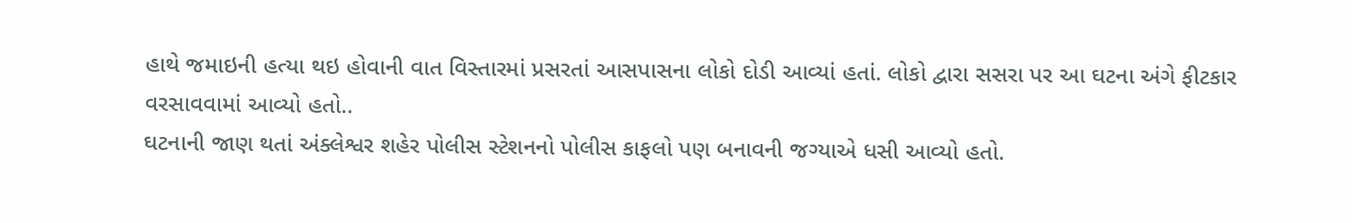હાથે જમાઇની હત્યા થઇ હોવાની વાત વિસ્તારમાં પ્રસરતાં આસપાસના લોકો દોડી આવ્યાં હતાં. લોકો દ્વારા સસરા પર આ ઘટના અંગે ફીટકાર વરસાવવામાં આવ્યો હતો..
ઘટનાની જાણ થતાં અંક્લેશ્વર શહેર પોલીસ સ્ટેશનનો પોલીસ કાફલો પણ બનાવની જગ્યાએ ધસી આવ્યો હતો.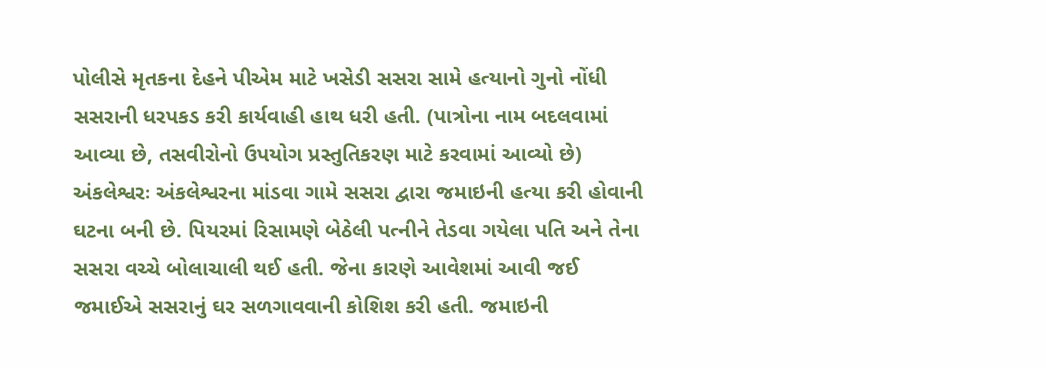પોલીસે મૃતકના દેહને પીએમ માટે ખસેડી સસરા સામે હત્યાનો ગુનો નોંધી સસરાની ધરપકડ કરી કાર્યવાહી હાથ ધરી હતી. (પાત્રોના નામ બદલવામાં આવ્યા છે, તસવીરોનો ઉપયોગ પ્રસ્તુતિકરણ માટે કરવામાં આવ્યો છે)
અંકલેશ્વરઃ અંકલેશ્વરના માંડવા ગામે સસરા દ્વારા જમાઇની હત્યા કરી હોવાની ઘટના બની છે. પિયરમાં રિસામણે બેઠેલી પત્નીને તેડવા ગયેલા પતિ અને તેના સસરા વચ્ચે બોલાચાલી થઈ હતી. જેના કારણે આવેશમાં આવી જઈ જમાઈએ સસરાનું ઘર સળગાવવાની કોશિશ કરી હતી. જમાઇની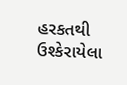હરકતથી ઉશ્કેરાયેલા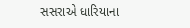સસરાએ ધારિયાના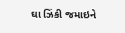ઘા ઝિંકી જમાઇને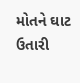મોતને ઘાટ ઉતારી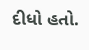દીધો હતો.